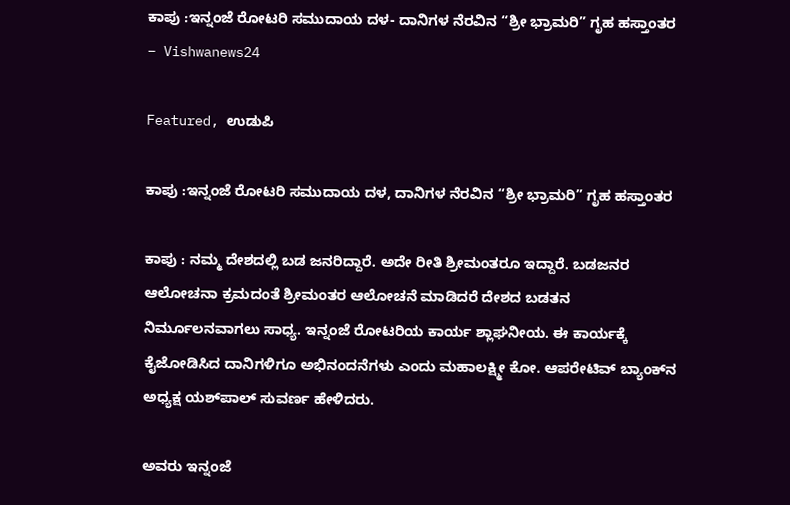ಕಾಪು‌ :ಇನ್ನಂಜೆ ರೋಟರಿ ಸಮುದಾಯ ದಳ- ದಾನಿಗಳ ನೆರವಿನ “ಶ್ರೀ ಭ್ರಾಮರಿ” ಗೃಹ ಹಸ್ತಾಂತರ – Vishwanews24

Featured, ಉಡುಪಿ

ಕಾಪು‌ :ಇನ್ನಂಜೆ ರೋಟರಿ ಸಮುದಾಯ ದಳ, ದಾನಿಗಳ ನೆರವಿನ “ಶ್ರೀ ಭ್ರಾಮರಿ” ಗೃಹ ಹಸ್ತಾಂತರ

ಕಾಪು‌ : ನಮ್ಮ ದೇಶದಲ್ಲಿ ಬಡ ಜನರಿದ್ದಾರೆ. ಅದೇ ರೀತಿ ಶ್ರೀಮಂತರೂ ಇದ್ದಾರೆ. ಬಡಜನರ ಆಲೋಚನಾ ಕ್ರಮದಂತೆ ಶ್ರೀಮಂತರ ಆಲೋಚನೆ ಮಾಡಿದರೆ ದೇಶದ ಬಡತನ ನಿರ್ಮೂಲನವಾಗಲು ಸಾಧ್ಯ. ಇನ್ನಂಜೆ ರೋಟರಿಯ ಕಾರ್ಯ ಶ್ಲಾಘನೀಯ. ಈ ಕಾರ್ಯಕ್ಕೆ ಕೈಜೋಡಿಸಿದ ದಾನಿಗಳಿಗೂ ಅಭಿನಂದನೆಗಳು ಎಂದು ಮಹಾಲಕ್ಷ್ಮೀ ಕೋ. ಆಪರೇಟಿವ್ ಬ್ಯಾಂಕ್‌ನ ಅಧ್ಯಕ್ಷ ಯಶ್‌ಪಾಲ್ ಸುವರ್ಣ ಹೇಳಿದರು.

ಅವರು ಇನ್ನಂಜೆ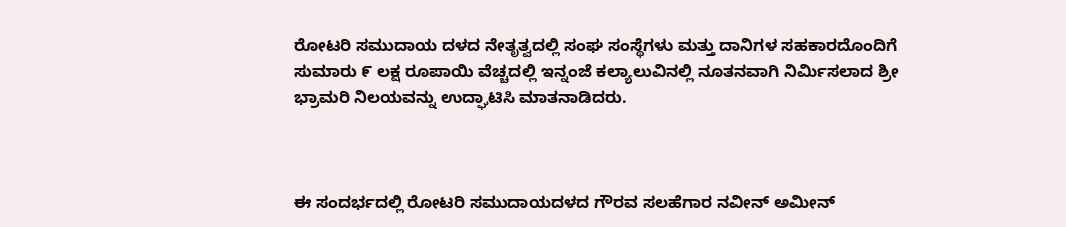ರೋಟರಿ ಸಮುದಾಯ ದಳದ ನೇತೃತ್ವದಲ್ಲಿ ಸಂಘ ಸಂಸ್ಥೆಗಳು ಮತ್ತು ದಾನಿಗಳ ಸಹಕಾರದೊಂದಿಗೆ ಸುಮಾರು ೯ ಲಕ್ಷ ರೂಪಾಯಿ ವೆಚ್ಚದಲ್ಲಿ ಇನ್ನಂಜೆ ಕಲ್ಯಾಲುವಿನಲ್ಲಿ ನೂತನವಾಗಿ ನಿರ್ಮಿಸಲಾದ ಶ್ರೀ ಭ್ರಾಮರಿ ನಿಲಯವನ್ನು ಉದ್ಘಾಟಿಸಿ ಮಾತನಾಡಿದರು.



ಈ ಸಂದರ್ಭದಲ್ಲಿ ರೋಟರಿ ಸಮುದಾಯದಳದ ಗೌರವ ಸಲಹೆಗಾರ ನವೀನ್ ಅಮೀನ್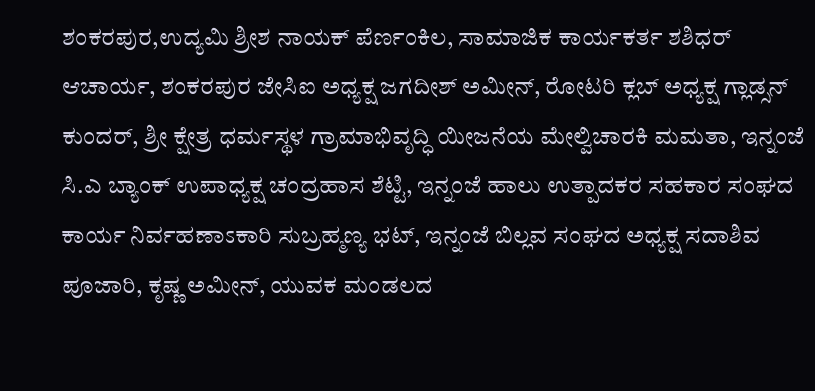ಶಂಕರಪುರ,ಉದ್ಯಮಿ ಶ್ರೀಶ ನಾಯಕ್ ಪೆರ್ಣಂಕಿಲ, ಸಾಮಾಜಿಕ ಕಾರ್ಯಕರ್ತ ಶಶಿಧರ್ ಆಚಾರ್ಯ, ಶಂಕರಪುರ ಜೇಸಿಐ ಅಧ್ಯಕ್ಷ ಜಗದೀಶ್ ಅಮೀನ್, ರೋಟರಿ ಕ್ಲಬ್ ಅಧ್ಯಕ್ಷ ಗ್ಲಾಡ್ಸನ್ ಕುಂದರ್, ಶ್ರೀ ಕ್ಷೇತ್ರ ಧರ್ಮಸ್ಥಳ ಗ್ರಾಮಾಭಿವೃದ್ಧಿ ಯೀಜನೆಯ ಮೇಲ್ವಿಚಾರಕಿ ಮಮತಾ, ಇನ್ನಂಜೆ ಸಿ.ಎ ಬ್ಯಾಂಕ್ ಉಪಾಧ್ಯಕ್ಷ ಚಂದ್ರಹಾಸ ಶೆಟ್ಟಿ, ಇನ್ನಂಜೆ ಹಾಲು ಉತ್ಪಾದಕರ ಸಹಕಾರ ಸಂಘದ ಕಾರ್ಯ ನಿರ್ವಹಣಾಽಕಾರಿ ಸುಬ್ರಹ್ಮಣ್ಯ ಭಟ್, ಇನ್ನಂಜೆ ಬಿಲ್ಲವ ಸಂಘದ ಅಧ್ಯಕ್ಷ ಸದಾಶಿವ ಪೂಜಾರಿ, ಕೃಷ್ಣ ಅಮೀನ್, ಯುವಕ ಮಂಡಲದ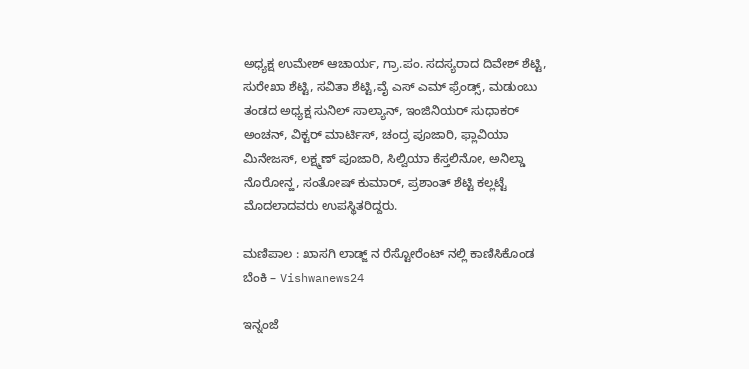ಅಧ್ಯಕ್ಷ ಉಮೇಶ್ ಆಚಾರ್ಯ, ಗ್ರಾ.ಪಂ. ಸದಸ್ಯರಾದ ದಿವೇಶ್ ಶೆಟ್ಟಿ, ಸುರೇಖಾ ಶೆಟ್ಟಿ, ಸವಿತಾ ಶೆಟ್ಟಿ,ವೈ ಎಸ್ ಎಮ್ ಫ್ರೆಂಡ್ಸ್, ಮಡುಂಬು ತಂಡದ ಅಧ್ಯಕ್ಷ ಸುನಿಲ್ ಸಾಲ್ಯಾನ್, ಇಂಜಿನಿಯರ್ ಸುಧಾಕರ್ ಅಂಚನ್, ವಿಕ್ಟರ್ ಮಾರ್ಟಿಸ್, ಚಂದ್ರ ಪೂಜಾರಿ, ಫ್ಲಾವಿಯಾ ಮಿನೇಜಸ್, ಲಕ್ಷ್ಮಣ್ ಪೂಜಾರಿ, ಸಿಲ್ವಿಯಾ ಕೆಸ್ತಲಿನೋ, ಅನಿಲ್ಡಾ ನೊರೋನ್ಹ, ಸಂತೋಷ್ ಕುಮಾರ್, ಪ್ರಶಾಂತ್ ಶೆಟ್ಟಿ ಕಲ್ಲಟ್ಟೆ ಮೊದಲಾದವರು ಉಪಸ್ಥಿತರಿದ್ದರು.

ಮಣಿಪಾಲ : ಖಾಸಗಿ ಲಾಡ್ಜ್ ನ ರೆಸ್ಟೋರೆಂಟ್ ನಲ್ಲಿ ಕಾಣಿಸಿಕೊಂಡ ಬೆಂಕಿ – Vishwanews24

ಇನ್ನಂಜೆ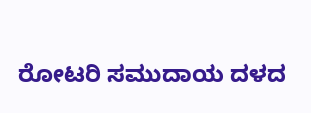ರೋಟರಿ ಸಮುದಾಯ ದಳದ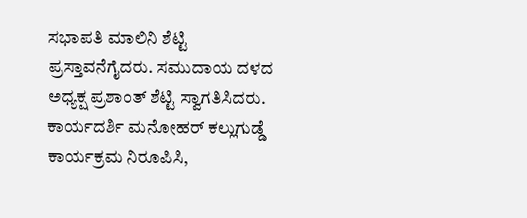ಸಭಾಪತಿ ಮಾಲಿನಿ ಶೆಟ್ಟಿ ಪ್ರಸ್ತಾವನೆಗೈದರು. ಸಮುದಾಯ ದಳದ ಅಧ್ಯಕ್ಷ ಪ್ರಶಾಂತ್ ಶೆಟ್ಟಿ ಸ್ವಾಗತಿಸಿದರು. ಕಾರ್ಯದರ್ಶಿ ಮನೋಹರ್ ಕಲ್ಲುಗುಡ್ಡೆ ಕಾರ್ಯಕ್ರಮ ನಿರೂಪಿಸಿ,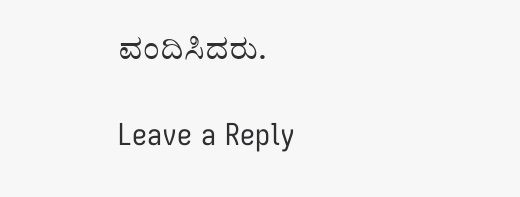ವಂದಿಸಿದರು.

Leave a Reply